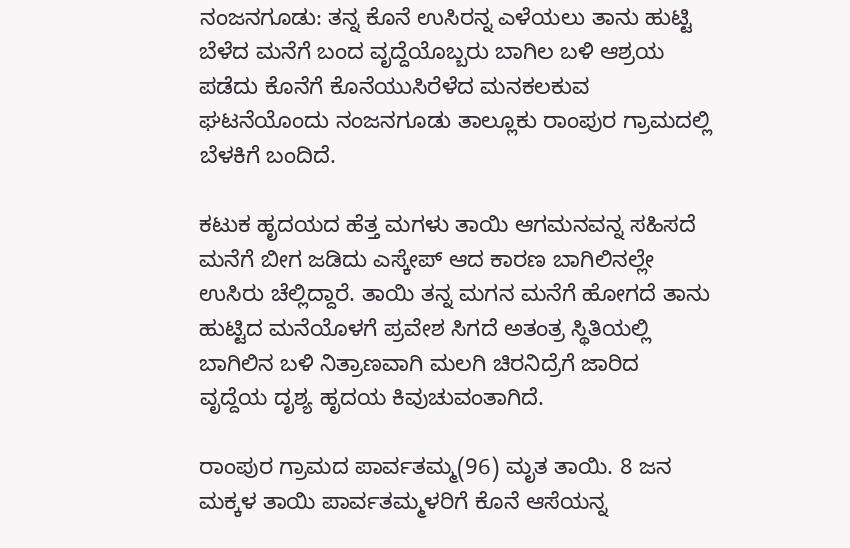ನಂಜನಗೂಡು: ತನ್ನ ಕೊ‌ನೆ ಉಸಿರನ್ನ ಎಳೆಯಲು ತಾನು ಹುಟ್ಟಿ ಬೆಳೆದ ಮನೆಗೆ ಬಂದ ವೃದ್ದೆಯೊಬ್ಬರು ಬಾಗಿಲ ಬಳಿ ಆಶ್ರಯ ಪಡೆದು ಕೊನೆಗೆ ಕೊನೆಯುಸಿರೆಳೆದ ಮನಕಲಕುವ ಘಟನೆಯೊಂದು ನಂಜನಗೂಡು ತಾಲ್ಲೂಕು ರಾಂಪುರ ಗ್ರಾಮದಲ್ಲಿ ಬೆಳಕಿಗೆ ಬಂದಿದೆ.

ಕಟುಕ ಹೃದಯದ ಹೆತ್ತ ಮಗಳು ತಾಯಿ ಆಗಮನವನ್ನ ಸಹಿಸದೆ ಮನೆಗೆ ಬೀಗ ಜಡಿದು ಎಸ್ಕೇಪ್ ಆದ ಕಾರಣ ಬಾಗಿಲಿನಲ್ಲೇ ಉಸಿರು ಚೆಲ್ಲಿದ್ದಾರೆ. ತಾಯಿ ತನ್ನ ಮಗನ ಮನೆಗೆ ಹೋಗದೆ ತಾನು ಹುಟ್ಟಿದ ಮನೆಯೊಳಗೆ ಪ್ರವೇಶ ಸಿಗದೆ ಅತಂತ್ರ ಸ್ಥಿತಿಯಲ್ಲಿ ಬಾಗಿಲಿನ ಬಳಿ ನಿತ್ರಾಣವಾಗಿ ಮಲಗಿ ಚಿರನಿದ್ರೆಗೆ ಜಾರಿದ ವೃದ್ದೆಯ ದೃಶ್ಯ ಹೃದಯ ಕಿವುಚುವಂತಾಗಿದೆ.

ರಾಂಪುರ ಗ್ರಾಮದ ಪಾರ್ವತಮ್ಮ(96) ಮೃತ ತಾಯಿ. 8 ಜನ ಮಕ್ಕಳ ತಾಯಿ ಪಾರ್ವತಮ್ಮಳರಿಗೆ ಕೊನೆ ಆಸೆಯನ್ನ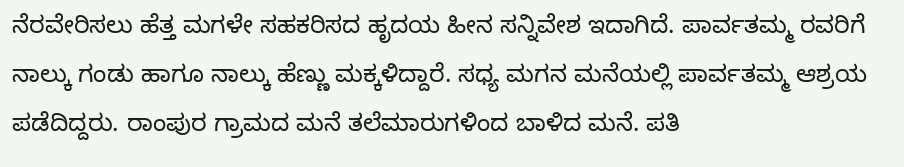ನೆರವೇರಿಸಲು ಹೆತ್ತ ಮಗಳೇ ಸಹಕರಿಸದ ಹೃದಯ ಹೀನ ಸನ್ನಿವೇಶ ಇದಾಗಿದೆ. ಪಾರ್ವತಮ್ಮ ರವರಿಗೆ ನಾಲ್ಕು ಗಂಡು ಹಾಗೂ ನಾಲ್ಕು ಹೆಣ್ಣು ಮಕ್ಕಳಿದ್ದಾರೆ. ಸಧ್ಯ ಮಗನ ಮನೆಯಲ್ಲಿ ಪಾರ್ವತಮ್ಮ ಆಶ್ರಯ ಪಡೆದಿದ್ದರು. ರಾಂಪುರ ಗ್ರಾಮದ ಮನೆ ತಲೆಮಾರುಗಳಿಂದ ಬಾಳಿದ ಮನೆ. ಪತಿ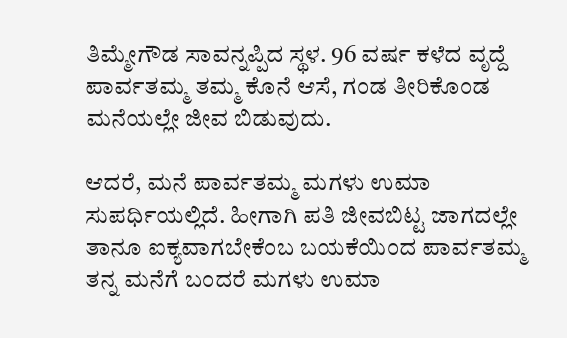ತಿಮ್ಮೇಗೌಡ ಸಾವನ್ನಪ್ಪಿದ ಸ್ಥಳ. 96 ವರ್ಷ ಕಳೆದ ವೃದ್ದೆ ಪಾರ್ವತಮ್ಮ ತಮ್ಮ ಕೊನೆ ಆಸೆ, ಗಂಡ ತೀರಿಕೊಂಡ ಮನೆಯಲ್ಲೇ ಜೀವ ಬಿಡುವುದು.

ಆದರೆ, ಮನೆ ಪಾರ್ವತಮ್ಮ ಮಗಳು ಉಮಾ ಸುಪರ್ಧಿಯಲ್ಲಿದೆ. ಹೀಗಾಗಿ ಪತಿ ಜೀವಬಿಟ್ಟ ಜಾಗದಲ್ಲೇ ತಾನೂ ಐಕ್ಯವಾಗಬೇಕೆಂಬ ಬಯಕೆಯಿಂದ ಪಾರ್ವತಮ್ಮ ತನ್ನ ಮನೆಗೆ ಬಂದರೆ ಮಗಳು ಉಮಾ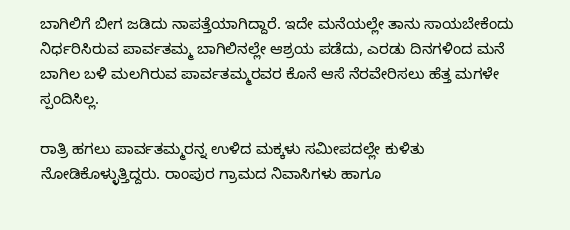ಬಾಗಿಲಿಗೆ ಬೀಗ ಜಡಿದು ನಾಪತ್ತೆಯಾಗಿದ್ದಾರೆ. ಇದೇ ಮ‌ನೆಯಲ್ಲೇ ತಾನು ಸಾಯಬೇಕೆಂದು ನಿರ್ಧರಿಸಿರುವ ಪಾರ್ವತಮ್ಮ ಬಾಗಿಲಿನಲ್ಲೇ ಆಶ್ರಯ ಪಡೆದು, ಎರಡು ದಿನಗಳಿಂದ ಮನೆ ಬಾಗಿಲ ಬಳಿ ಮಲಗಿರುವ ಪಾರ್ವತಮ್ಮರವರ ಕೊನೆ ಆಸೆ ನೆರವೇರಿಸಲು ಹೆತ್ತ ಮಗಳೇ ಸ್ಪಂದಿಸಿಲ್ಲ.

ರಾತ್ರಿ ಹಗಲು ಪಾರ್ವತಮ್ಮರನ್ನ ಉಳಿದ ಮಕ್ಕಳು ಸಮೀಪದಲ್ಲೇ ಕುಳಿತು ನೋಡಿಕೊಳ್ಳುತ್ತಿದ್ದರು. ರಾಂಪುರ ಗ್ರಾಮದ ನಿವಾಸಿಗಳು ಹಾಗೂ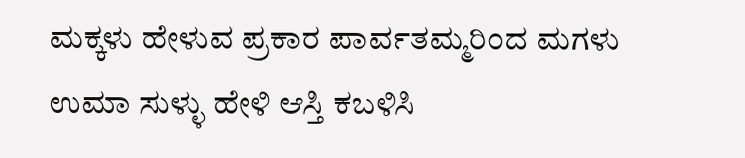ಮಕ್ಕಳು ಹೇಳುವ ಪ್ರಕಾರ ಪಾರ್ವತಮ್ಮರಿಂದ ಮಗಳು ಉಮಾ ಸುಳ್ಳು ಹೇಳಿ ಆಸ್ತಿ ಕಬಳಿಸಿ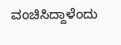ವಂಚಿಸಿದ್ದಾಳೆಂದು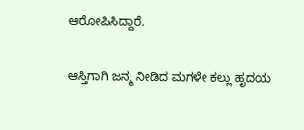ಆರೋಪಿಸಿದ್ದಾರೆ.

ಆಸ್ತಿಗಾಗಿ ಜನ್ಮ ನೀಡಿದ ಮಗಳೇ ಕಲ್ಲು ಹೃದಯ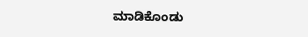ಮಾಡಿಕೊಂಡು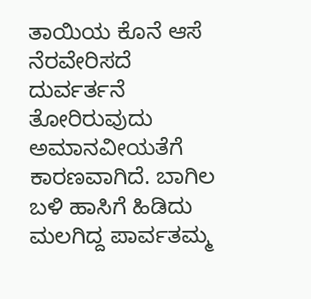ತಾಯಿಯ ಕೊನೆ ಆಸೆ ನೆರವೇರಿಸದೆ ದುರ್ವರ್ತನೆ ತೋರಿರುವುದು ಅಮಾನವೀಯತೆಗೆ ಕಾರಣವಾಗಿದೆ. ಬಾಗಿಲ ಬಳಿ ಹಾಸಿಗೆ ಹಿಡಿದು ಮಲಗಿದ್ದ ಪಾರ್ವತಮ್ಮ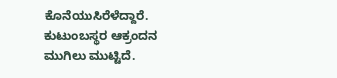ಕೊನೆಯುಸಿರೆಳೆದ್ದಾರೆ‌. ಕುಟುಂಬಸ್ಥರ ಆಕ್ರಂದನ ಮುಗಿಲು ಮುಟ್ಟಿದೆ.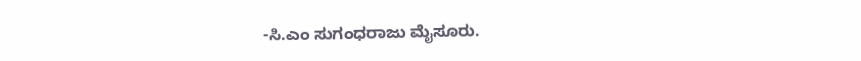-ಸಿ.ಎಂ ಸುಗಂಧರಾಜು ಮೈಸೂರು.